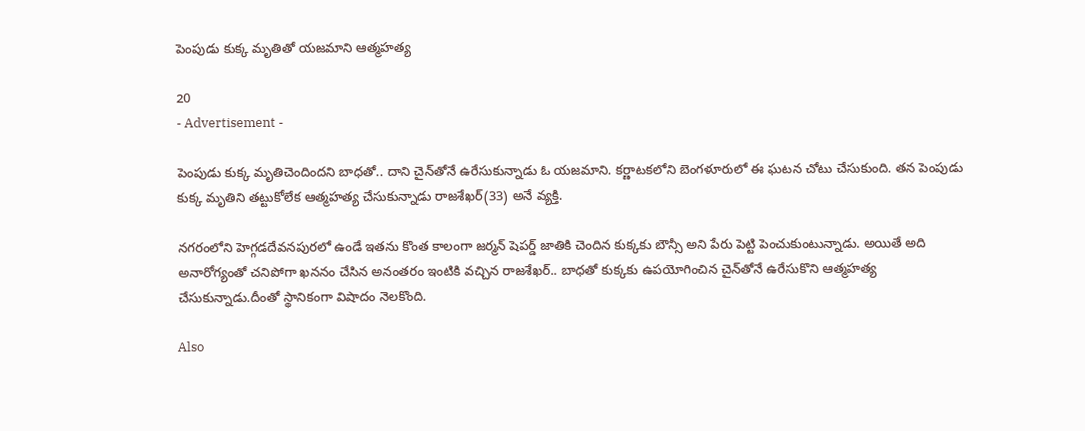పెంపుడు కుక్క మృతితో యజమాని ఆత్మహత్య

20
- Advertisement -

పెంపుడు కుక్క మృతిచెందిందని బాధతో.. దాని చైన్‌తోనే ఉరేసుకున్నాడు ఓ యజమాని. కర్ణాటకలోని బెంగళూరులో ఈ ఘటన చోటు చేసుకుంది. తన పెంపుడు కుక్క మృతిని తట్టుకోలేక ఆత్మహత్య చేసుకున్నాడు రాజశేఖర్(33) అనే వ్యక్తి.

నగరంలోని హెగ్గడదేవనపురలో ఉండే ఇతను కొంత కాలంగా జర్మన్ షెపర్డ్ జాతికి చెందిన కుక్కకు బౌన్సీ అని పేరు పెట్టి పెంచుకుంటున్నాడు. అయితే అది అనారోగ్యంతో చనిపోగా ఖననం చేసిన అనంతరం ఇంటికి వచ్చిన రాజశేఖర్.. బాధతో కుక్కకు ఉపయోగించిన చైన్‌తోనే ఉరేసుకొని ఆత్మహత్య చేసుకున్నాడు.దీంతో స్థానికంగా విషాదం నెలకొంది.

Also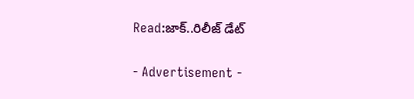Read:జాక్..రిలీజ్ డేట్

- Advertisement -